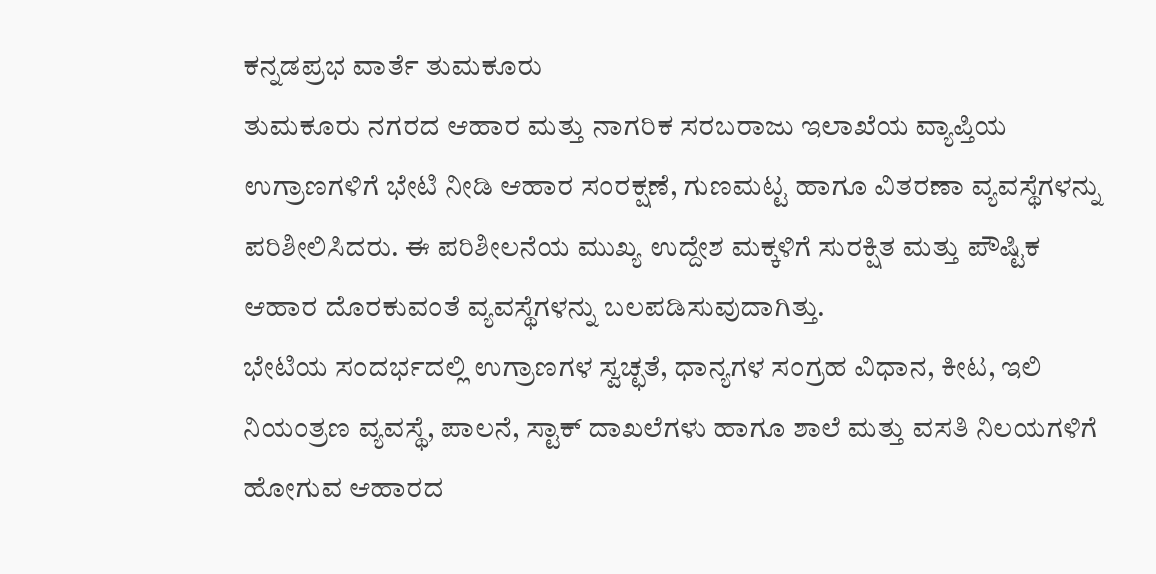ಕನ್ನಡಪ್ರಭ ವಾರ್ತೆ ತುಮಕೂರು
ತುಮಕೂರು ನಗರದ ಆಹಾರ ಮತ್ತು ನಾಗರಿಕ ಸರಬರಾಜು ಇಲಾಖೆಯ ವ್ಯಾಪ್ತಿಯ ಉಗ್ರಾಣಗಳಿಗೆ ಭೇಟಿ ನೀಡಿ ಆಹಾರ ಸಂರಕ್ಷಣೆ, ಗುಣಮಟ್ಟ ಹಾಗೂ ವಿತರಣಾ ವ್ಯವಸ್ಥೆಗಳನ್ನು ಪರಿಶೀಲಿಸಿದರು. ಈ ಪರಿಶೀಲನೆಯ ಮುಖ್ಯ ಉದ್ದೇಶ ಮಕ್ಕಳಿಗೆ ಸುರಕ್ಷಿತ ಮತ್ತು ಪೌಷ್ಟಿಕ ಆಹಾರ ದೊರಕುವಂತೆ ವ್ಯವಸ್ಥೆಗಳನ್ನು ಬಲಪಡಿಸುವುದಾಗಿತ್ತು.
ಭೇಟಿಯ ಸಂದರ್ಭದಲ್ಲಿ ಉಗ್ರಾಣಗಳ ಸ್ವಚ್ಛತೆ, ಧಾನ್ಯಗಳ ಸಂಗ್ರಹ ವಿಧಾನ, ಕೀಟ, ಇಲಿ ನಿಯಂತ್ರಣ ವ್ಯವಸ್ಥೆ, ಪಾಲನೆ, ಸ್ಟಾಕ್ ದಾಖಲೆಗಳು ಹಾಗೂ ಶಾಲೆ ಮತ್ತು ವಸತಿ ನಿಲಯಗಳಿಗೆ ಹೋಗುವ ಆಹಾರದ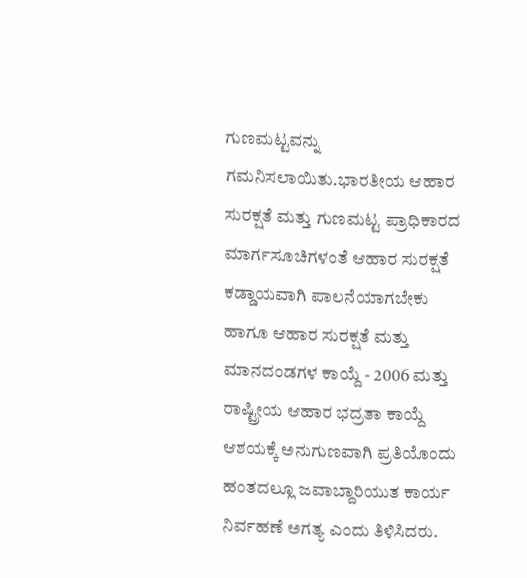ಗುಣಮಟ್ಟವನ್ನು ಗಮನಿಸಲಾಯಿತು.ಭಾರತೀಯ ಆಹಾರ ಸುರಕ್ಷತೆ ಮತ್ತು ಗುಣಮಟ್ಟ ಪ್ರಾಧಿಕಾರದ ಮಾರ್ಗಸೂಚಿಗಳಂತೆ ಆಹಾರ ಸುರಕ್ಷತೆ ಕಡ್ಡಾಯವಾಗಿ ಪಾಲನೆಯಾಗಬೇಕು ಹಾಗೂ ಆಹಾರ ಸುರಕ್ಷತೆ ಮತ್ತು ಮಾನದಂಡಗಳ ಕಾಯ್ದೆ - 2006 ಮತ್ತು ರಾಷ್ಟ್ರೀಯ ಆಹಾರ ಭದ್ರತಾ ಕಾಯ್ದೆ ಆಶಯಕ್ಕೆ ಅನುಗುಣವಾಗಿ ಪ್ರತಿಯೊಂದು ಹಂತದಲ್ಲೂ ಜವಾಬ್ದಾರಿಯುತ ಕಾರ್ಯ ನಿರ್ವಹಣೆ ಅಗತ್ಯ ಎಂದು ತಿಳಿಸಿದರು.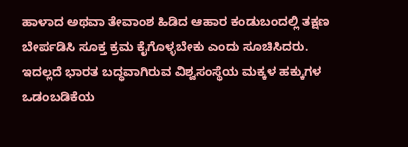ಹಾಳಾದ ಅಥವಾ ತೇವಾಂಶ ಹಿಡಿದ ಆಹಾರ ಕಂಡುಬಂದಲ್ಲಿ ತಕ್ಷಣ ಬೇರ್ಪಡಿಸಿ ಸೂಕ್ತ ಕ್ರಮ ಕೈಗೊಳ್ಳಬೇಕು ಎಂದು ಸೂಚಿಸಿದರು. ಇದಲ್ಲದೆ ಭಾರತ ಬದ್ಧವಾಗಿರುವ ವಿಶ್ವಸಂಸ್ಥೆಯ ಮಕ್ಕಳ ಹಕ್ಕುಗಳ ಒಡಂಬಡಿಕೆಯ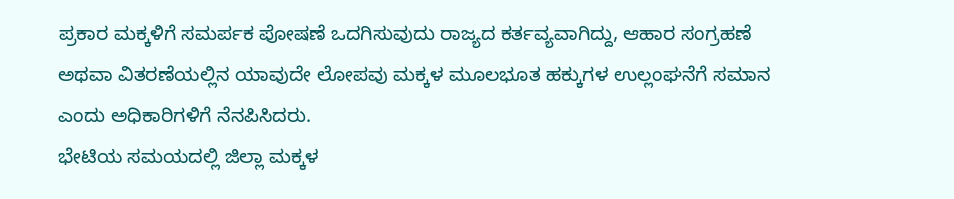ಪ್ರಕಾರ ಮಕ್ಕಳಿಗೆ ಸಮರ್ಪಕ ಪೋಷಣೆ ಒದಗಿಸುವುದು ರಾಜ್ಯದ ಕರ್ತವ್ಯವಾಗಿದ್ದು, ಆಹಾರ ಸಂಗ್ರಹಣೆ ಅಥವಾ ವಿತರಣೆಯಲ್ಲಿನ ಯಾವುದೇ ಲೋಪವು ಮಕ್ಕಳ ಮೂಲಭೂತ ಹಕ್ಕುಗಳ ಉಲ್ಲಂಘನೆಗೆ ಸಮಾನ ಎಂದು ಅಧಿಕಾರಿಗಳಿಗೆ ನೆನಪಿಸಿದರು.
ಭೇಟಿಯ ಸಮಯದಲ್ಲಿ ಜಿಲ್ಲಾ ಮಕ್ಕಳ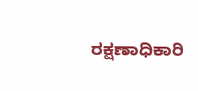ರಕ್ಷಣಾಧಿಕಾರಿ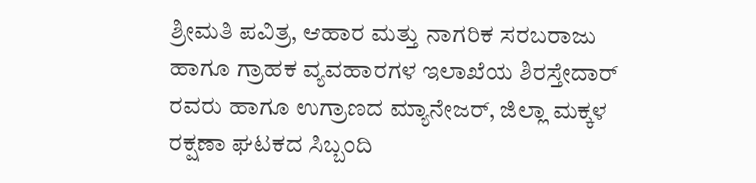ಶ್ರೀಮತಿ ಪವಿತ್ರ, ಆಹಾರ ಮತ್ತು ನಾಗರಿಕ ಸರಬರಾಜು ಹಾಗೂ ಗ್ರಾಹಕ ವ್ಯವಹಾರಗಳ ಇಲಾಖೆಯ ಶಿರಸ್ತೇದಾರ್ ರವರು ಹಾಗೂ ಉಗ್ರಾಣದ ಮ್ಯಾನೇಜರ್, ಜಿಲ್ಲಾ ಮಕ್ಕಳ ರಕ್ಷಣಾ ಘಟಕದ ಸಿಬ್ಬಂದಿ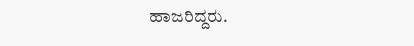ಹಾಜರಿದ್ದರು.